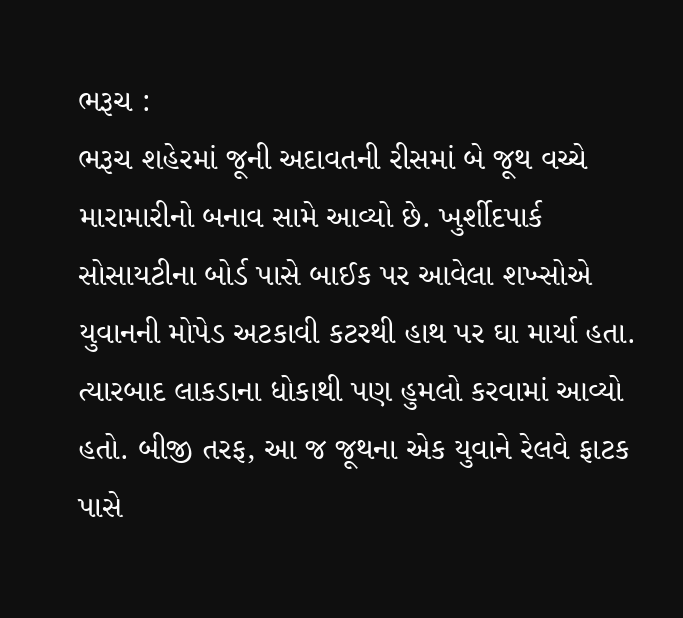ભરૂચ :
ભરૂચ શહેરમાં જૂની અદાવતની રીસમાં બે જૂથ વચ્ચે મારામારીનો બનાવ સામે આવ્યો છે. ખુર્શીદપાર્ક સોસાયટીના બોર્ડ પાસે બાઈક પર આવેલા શખ્સોએ યુવાનની મોપેડ અટકાવી કટરથી હાથ પર ઘા માર્યા હતા. ત્યારબાદ લાકડાના ધોકાથી પણ હુમલો કરવામાં આવ્યો હતો. બીજી તરફ, આ જ જૂથના એક યુવાને રેલવે ફાટક પાસે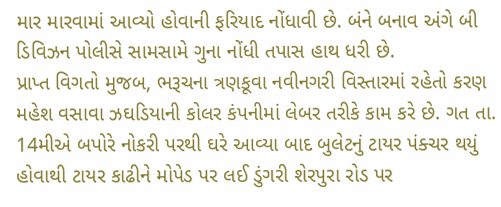માર મારવામાં આવ્યો હોવાની ફરિયાદ નોંધાવી છે. બંને બનાવ અંગે બી ડિવિઝન પોલીસે સામસામે ગુના નોંધી તપાસ હાથ ધરી છે.
પ્રાપ્ત વિગતો મુજબ, ભરૂચના ત્રણકૂવા નવીનગરી વિસ્તારમાં રહેતો કરણ મહેશ વસાવા ઝઘડિયાની કોલર કંપનીમાં લેબર તરીકે કામ કરે છે. ગત તા. 14મીએ બપોરે નોકરી પરથી ઘરે આવ્યા બાદ બુલેટનું ટાયર પંક્ચર થયું હોવાથી ટાયર કાઢીને મોપેડ પર લઈ ડુંગરી શેરપુરા રોડ પર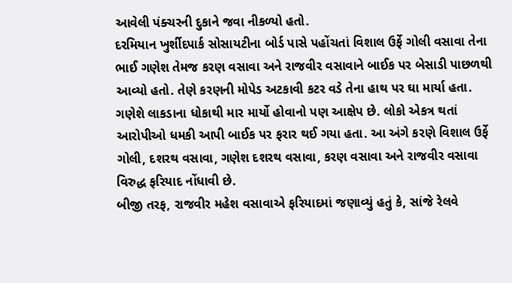આવેલી પંક્ચરની દુકાને જવા નીકળ્યો હતો.
દરમિયાન ખુર્શીદપાર્ક સોસાયટીના બોર્ડ પાસે પહોંચતાં વિશાલ ઉર્ફે ગોલી વસાવા તેના ભાઈ ગણેશ તેમજ કરણ વસાવા અને રાજવીર વસાવાને બાઈક પર બેસાડી પાછળથી આવ્યો હતો. તેણે કરણની મોપેડ અટકાવી કટર વડે તેના હાથ પર ઘા માર્યા હતા. ગણેશે લાકડાના ધોકાથી માર માર્યો હોવાનો પણ આક્ષેપ છે. લોકો એકત્ર થતાં આરોપીઓ ધમકી આપી બાઈક પર ફરાર થઈ ગયા હતા. આ અંગે કરણે વિશાલ ઉર્ફે ગોલી, દશરથ વસાવા, ગણેશ દશરથ વસાવા, કરણ વસાવા અને રાજવીર વસાવા વિરુદ્ધ ફરિયાદ નોંધાવી છે.
બીજી તરફ, રાજવીર મહેશ વસાવાએ ફરિયાદમાં જણાવ્યું હતું કે, સાંજે રેલવે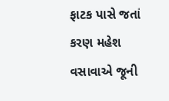ફાટક પાસે જતાં કરણ મહેશ વસાવાએ જૂની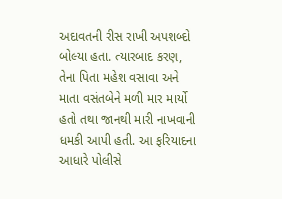અદાવતની રીસ રાખી અપશબ્દો બોલ્યા હતા. ત્યારબાદ કરણ, તેના પિતા મહેશ વસાવા અને માતા વસંતબેને મળી માર માર્યો હતો તથા જાનથી મારી નાખવાની ધમકી આપી હતી. આ ફરિયાદના આધારે પોલીસે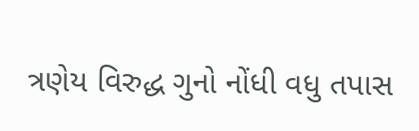ત્રણેય વિરુદ્ધ ગુનો નોંધી વધુ તપાસ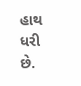હાથ ધરી છે.